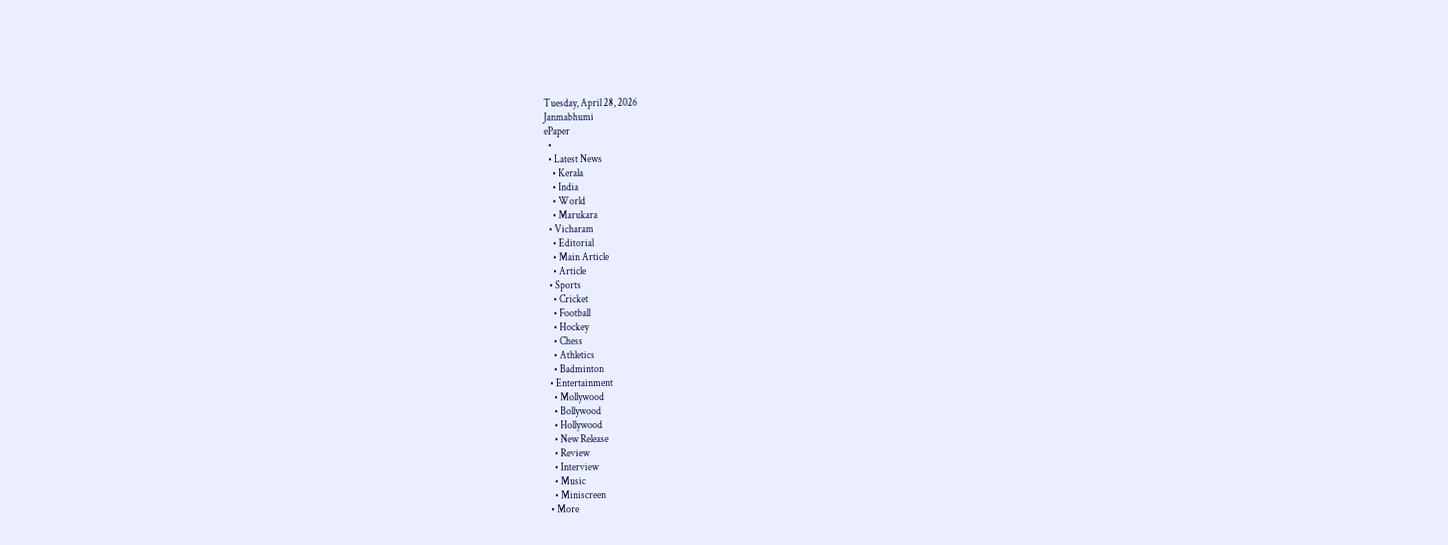Tuesday, April 28, 2026
Janmabhumi
ePaper
  •
  • Latest News
    • Kerala
    • India
    • World
    • Marukara
  • Vicharam
    • Editorial
    • Main Article
    • Article
  • Sports
    • Cricket
    • Football
    • Hockey
    • Chess
    • Athletics
    • Badminton
  • Entertainment
    • Mollywood
    • Bollywood
    • Hollywood
    • New Release
    • Review
    • Interview
    • Music
    • Miniscreen
  • More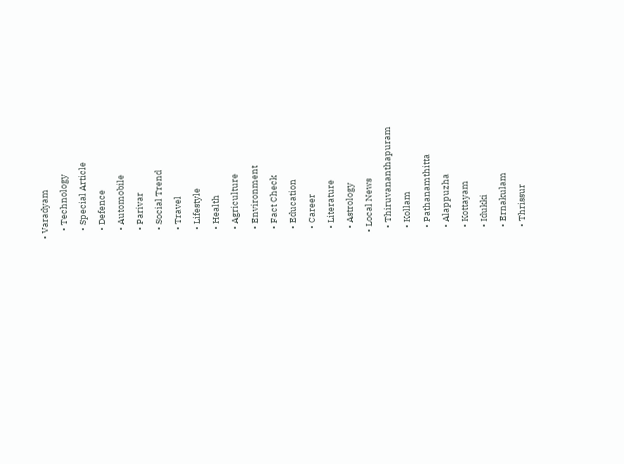• Varadyam
    • Technology
    • Special Article
    • Defence
    • Automobile
    • Parivar
    • Social Trend
    • Travel
    • Lifestyle
    • Health
    • Agriculture
    • Environment
    • Fact Check
    • Education
    • Career
    • Literature
    • Astrology
  • Local News
    • Thiruvananthapuram
    • Kollam
    • Pathanamthitta
    • Alappuzha
    • Kottayam
    • Idukki
    • Ernakulam
    • Thrissur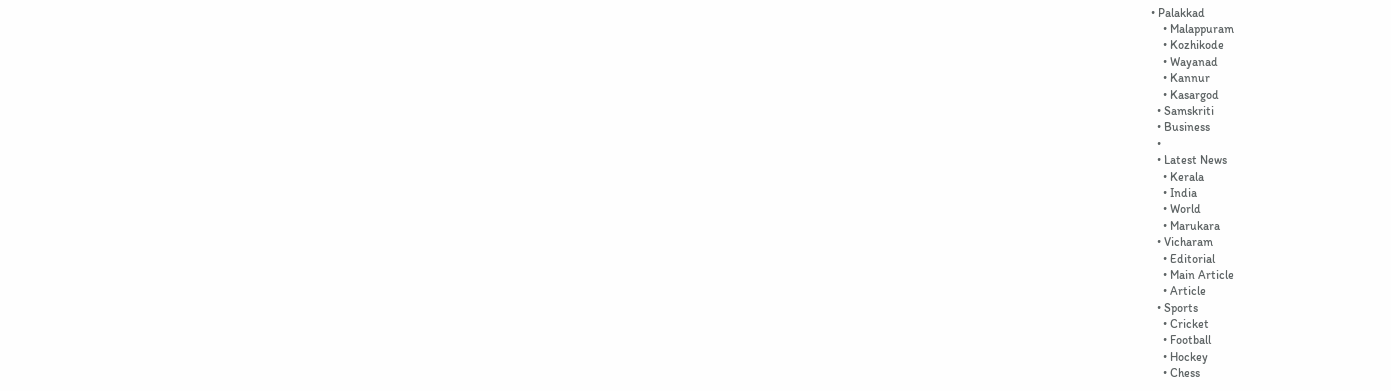• Palakkad
    • Malappuram
    • Kozhikode
    • Wayanad
    • Kannur
    • Kasargod
  • Samskriti
  • Business
  •
  • Latest News
    • Kerala
    • India
    • World
    • Marukara
  • Vicharam
    • Editorial
    • Main Article
    • Article
  • Sports
    • Cricket
    • Football
    • Hockey
    • Chess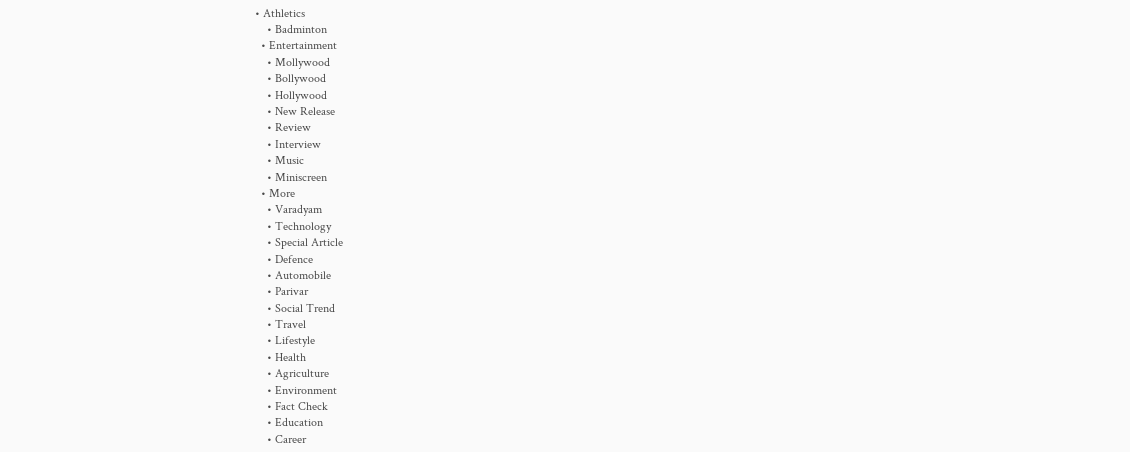• Athletics
    • Badminton
  • Entertainment
    • Mollywood
    • Bollywood
    • Hollywood
    • New Release
    • Review
    • Interview
    • Music
    • Miniscreen
  • More
    • Varadyam
    • Technology
    • Special Article
    • Defence
    • Automobile
    • Parivar
    • Social Trend
    • Travel
    • Lifestyle
    • Health
    • Agriculture
    • Environment
    • Fact Check
    • Education
    • Career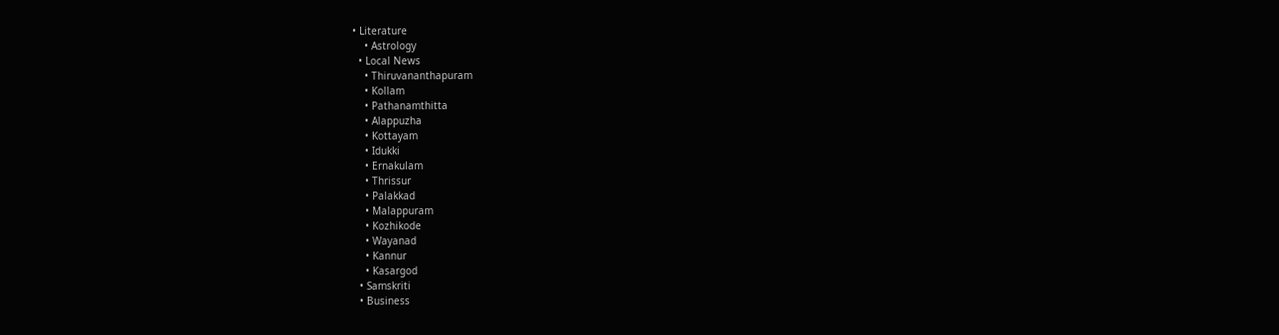• Literature
    • Astrology
  • Local News
    • Thiruvananthapuram
    • Kollam
    • Pathanamthitta
    • Alappuzha
    • Kottayam
    • Idukki
    • Ernakulam
    • Thrissur
    • Palakkad
    • Malappuram
    • Kozhikode
    • Wayanad
    • Kannur
    • Kasargod
  • Samskriti
  • Business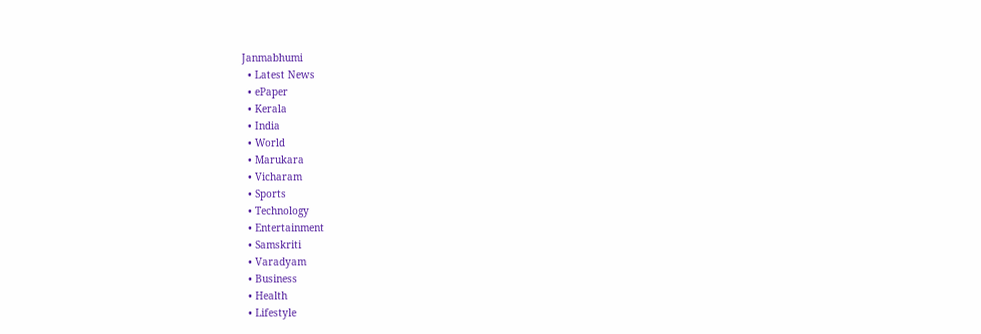Janmabhumi
  • Latest News
  • ePaper
  • Kerala
  • India
  • World
  • Marukara
  • Vicharam
  • Sports
  • Technology
  • Entertainment
  • Samskriti
  • Varadyam
  • Business
  • Health
  • Lifestyle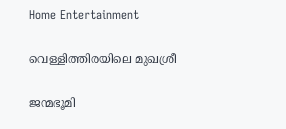Home Entertainment

വെള്ളിത്തിരയിലെ മുഖശ്രീ

ജന്മഭൂമി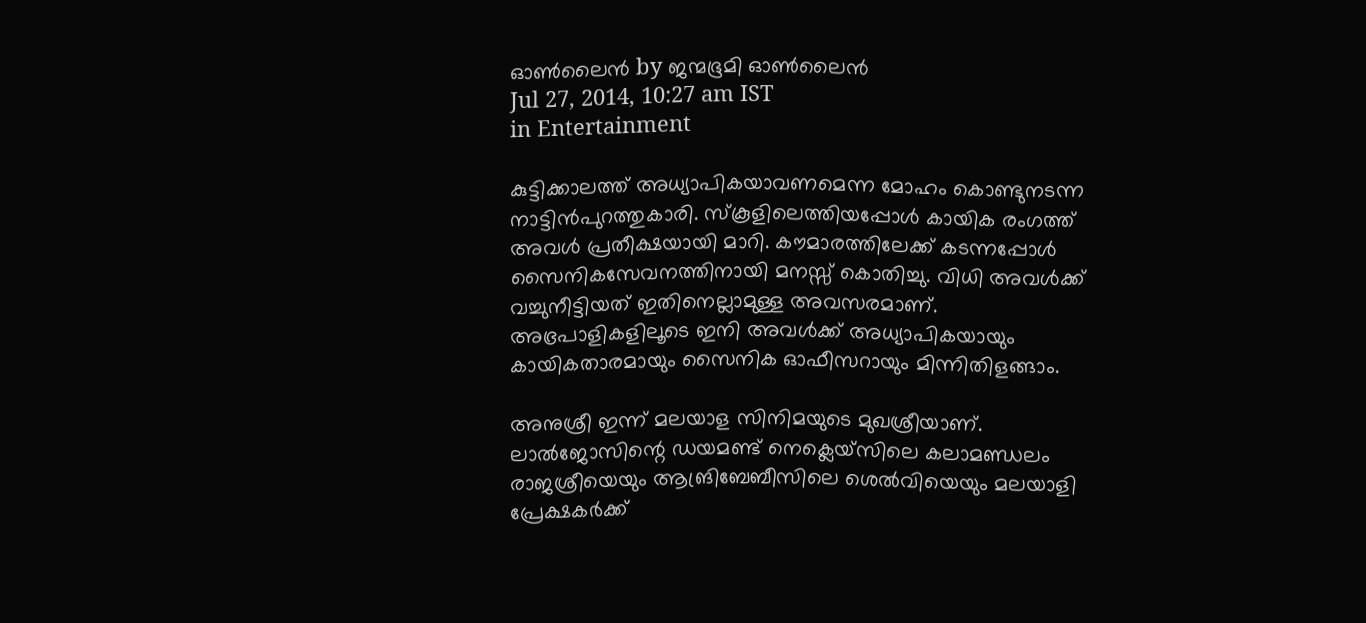ഓണ്‍ലൈന്‍ by ജന്മഭൂമി ഓണ്‍ലൈന്‍
Jul 27, 2014, 10:27 am IST
in Entertainment

കുട്ടിക്കാലത്ത് അധ്യാപികയാവണമെന്ന മോഹം കൊണ്ടുനടന്ന നാട്ടിന്‍പുറത്തുകാരി. സ്‌കൂളിലെത്തിയപ്പോള്‍ കായിക രംഗത്ത് അവള്‍ പ്രതീക്ഷയായി മാറി. കൗമാരത്തിലേക്ക് കടന്നപ്പോള്‍ സൈനികസേവനത്തിനായി മനസ്സ് കൊതിച്ചു. വിധി അവള്‍ക്ക് വച്ചുനീട്ടിയത് ഇതിനെല്ലാമുള്ള അവസരമാണ്. അഭ്രപാളികളിലൂടെ ഇനി അവള്‍ക്ക് അധ്യാപികയായും കായികതാരമായും സൈനിക ഓഫീസറായും മിന്നിതിളങ്ങാം.

അനുശ്രീ ഇന്ന് മലയാള സിനിമയുടെ മുഖശ്രീയാണ്. ലാല്‍ജോസിന്റെ ഡയമണ്ട് നെക്ലെയ്‌സിലെ കലാമണ്ഡലം രാജശ്രീയെയും ആങ്രിബേബീസിലെ ശെല്‍വിയെയും മലയാളി പ്രേക്ഷകര്‍ക്ക്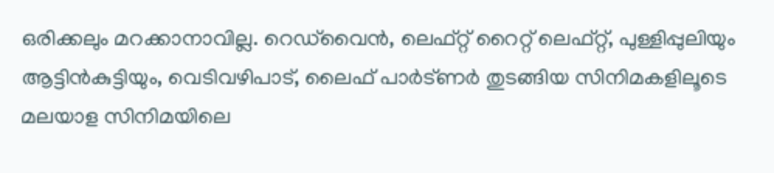ഒരിക്കലും മറക്കാനാവില്ല. റെഡ്‌വൈന്‍, ലെഫ്റ്റ് റൈറ്റ് ലെഫ്റ്റ്, പുള്ളിപ്പുലിയും ആട്ടിന്‍കുട്ടിയും, വെടിവഴിപാട്, ലൈഫ് പാര്‍ട്ണര്‍ തുടങ്ങിയ സിനിമകളിലൂടെ മലയാള സിനിമയിലെ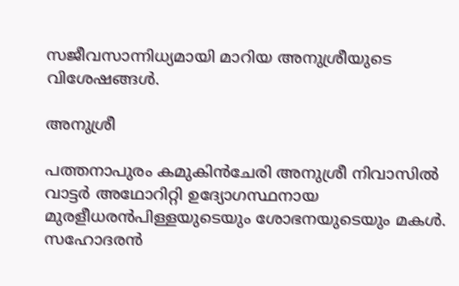സജീവസാന്നിധ്യമായി മാറിയ അനുശ്രീയുടെ വിശേഷങ്ങള്‍.

അനുശ്രീ

പത്തനാപുരം കമുകിന്‍ചേരി അനുശ്രീ നിവാസില്‍ വാട്ടര്‍ അഥോറിറ്റി ഉദ്യോഗസ്ഥനായ മുരളീധരന്‍പിള്ളയുടെയും ശോഭനയുടെയും മകള്‍. സഹോദരന്‍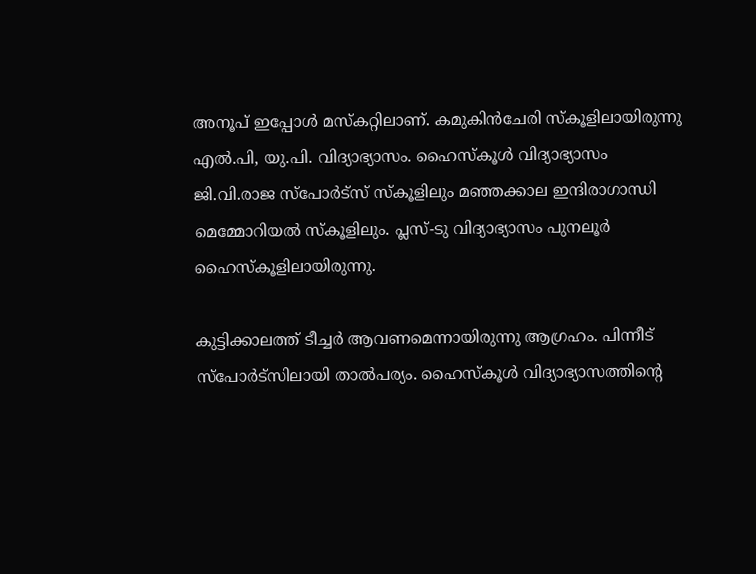അനൂപ് ഇപ്പോള്‍ മസ്‌കറ്റിലാണ്. കമുകിന്‍ചേരി സ്‌കൂളിലായിരുന്നു എല്‍.പി, യു.പി. വിദ്യാഭ്യാസം. ഹൈസ്‌കൂള്‍ വിദ്യാഭ്യാസം ജി.വി.രാജ സ്‌പോര്‍ട്‌സ് സ്‌കൂളിലും മഞ്ഞക്കാല ഇന്ദിരാഗാന്ധി മെമ്മോറിയല്‍ സ്‌കൂളിലും. പ്ലസ്-ടു വിദ്യാഭ്യാസം പുനലൂര്‍ ഹൈസ്‌കൂളിലായിരുന്നു.

കുട്ടിക്കാലത്ത് ടീച്ചര്‍ ആവണമെന്നായിരുന്നു ആഗ്രഹം. പിന്നീട് സ്‌പോര്‍ട്‌സിലായി താല്‍പര്യം. ഹൈസ്‌കൂള്‍ വിദ്യാഭ്യാസത്തിന്റെ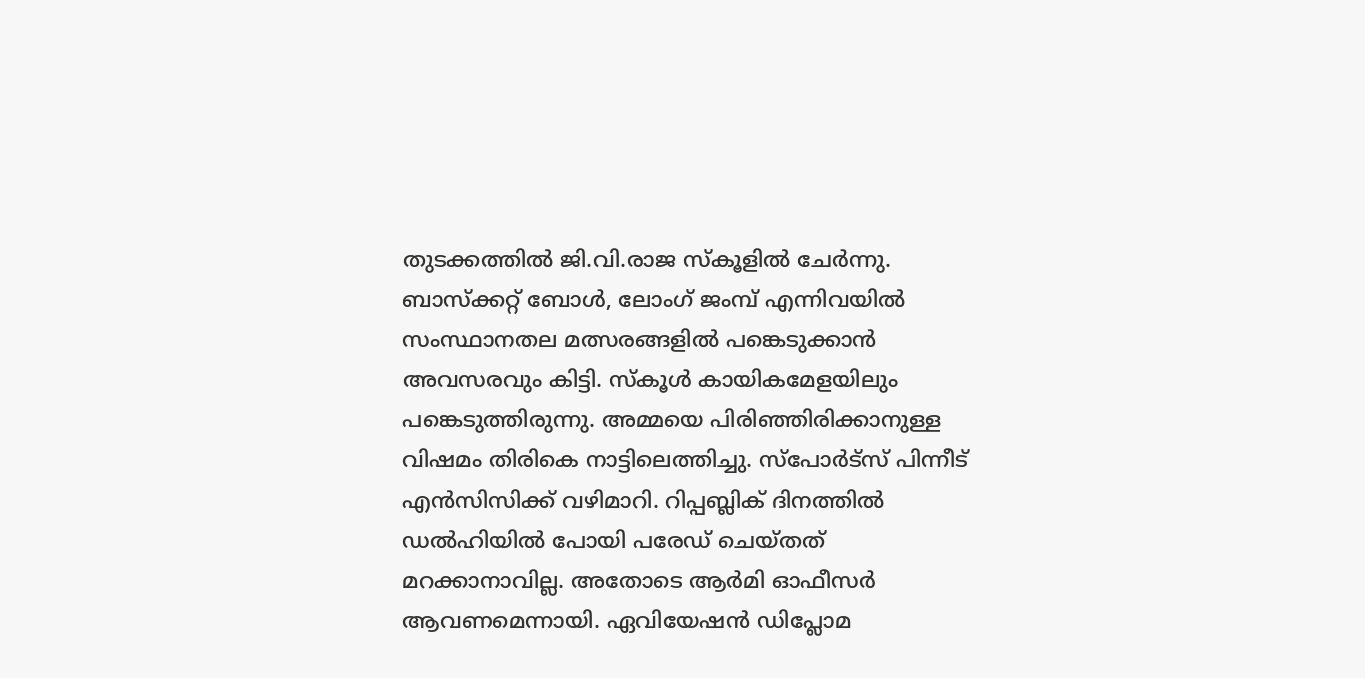തുടക്കത്തില്‍ ജി.വി.രാജ സ്‌കൂളില്‍ ചേര്‍ന്നു. ബാസ്‌ക്കറ്റ് ബോള്‍, ലോംഗ് ജംമ്പ് എന്നിവയില്‍ സംസ്ഥാനതല മത്സരങ്ങളില്‍ പങ്കെടുക്കാന്‍ അവസരവും കിട്ടി. സ്‌കൂള്‍ കായികമേളയിലും പങ്കെടുത്തിരുന്നു. അമ്മയെ പിരിഞ്ഞിരിക്കാനുള്ള വിഷമം തിരികെ നാട്ടിലെത്തിച്ചു. സ്‌പോര്‍ട്‌സ് പിന്നീട് എന്‍സിസിക്ക് വഴിമാറി. റിപ്പബ്ലിക് ദിനത്തില്‍ ഡല്‍ഹിയില്‍ പോയി പരേഡ് ചെയ്തത് മറക്കാനാവില്ല. അതോടെ ആര്‍മി ഓഫീസര്‍ ആവണമെന്നായി. ഏവിയേഷന്‍ ഡിപ്ലോമ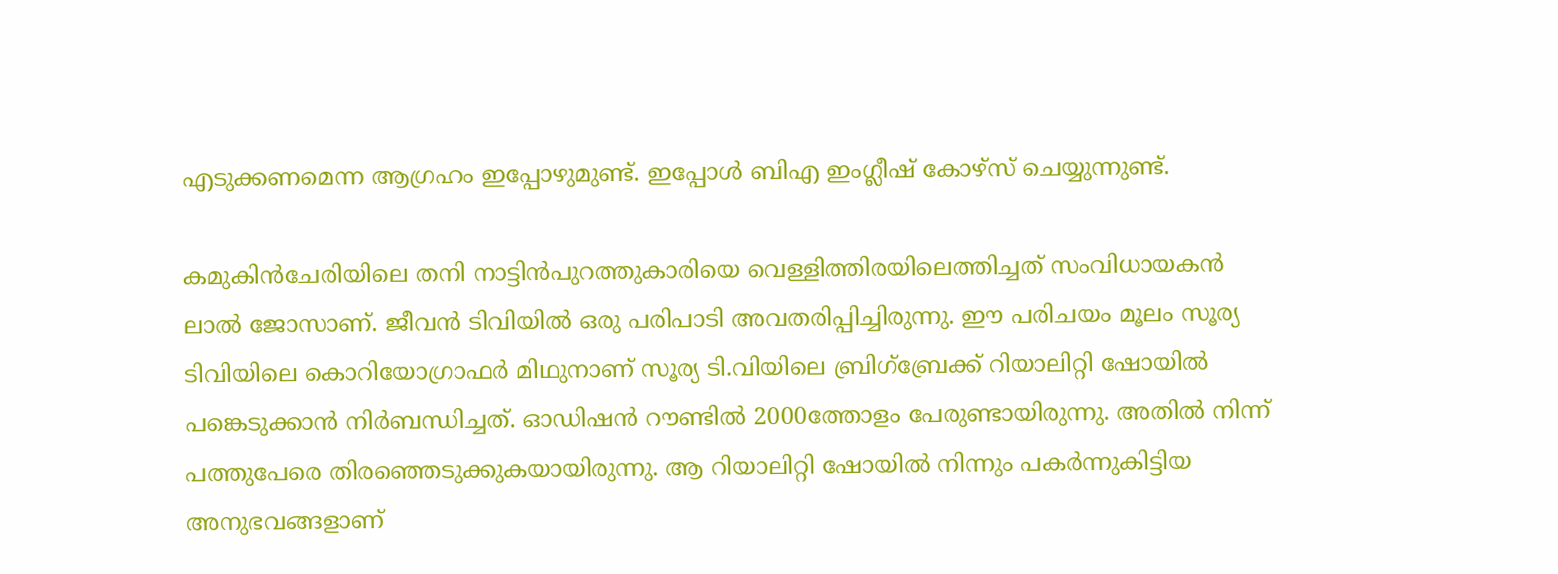എടുക്കണമെന്ന ആഗ്രഹം ഇപ്പോഴുമുണ്ട്. ഇപ്പോള്‍ ബിഎ ഇംഗ്ലീഷ് കോഴ്‌സ് ചെയ്യുന്നുണ്ട്.

കമുകിന്‍ചേരിയിലെ തനി നാട്ടിന്‍പുറത്തുകാരിയെ വെള്ളിത്തിരയിലെത്തിച്ചത് സംവിധായകന്‍ ലാല്‍ ജോസാണ്. ജീവന്‍ ടിവിയില്‍ ഒരു പരിപാടി അവതരിപ്പിച്ചിരുന്നു. ഈ പരിചയം മൂലം സൂര്യ ടിവിയിലെ കൊറിയോഗ്രാഫര്‍ മിഥുനാണ് സൂര്യ ടി.വിയിലെ ബ്രിഗ്‌ബ്രേക്ക് റിയാലിറ്റി ഷോയില്‍ പങ്കെടുക്കാന്‍ നിര്‍ബന്ധിച്ചത്. ഓഡിഷന്‍ റൗണ്ടില്‍ 2000ത്തോളം പേരുണ്ടായിരുന്നു. അതില്‍ നിന്ന് പത്തുപേരെ തിരഞ്ഞെടുക്കുകയായിരുന്നു. ആ റിയാലിറ്റി ഷോയില്‍ നിന്നും പകര്‍ന്നുകിട്ടിയ അനുഭവങ്ങളാണ്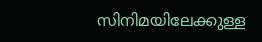സിനിമയിലേക്കുള്ള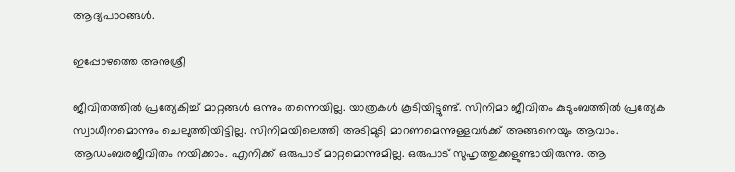ആദ്യപാഠങ്ങള്‍.

ഇപ്പോഴത്തെ അനുശ്രീ

ജീവിതത്തില്‍ പ്രത്യേകിച്ച് മാറ്റങ്ങള്‍ ഒന്നും തന്നെയില്ല. യാത്രകള്‍ കൂടിയിട്ടുണ്ട്. സിനിമാ ജീവിതം കുടുംബത്തില്‍ പ്രത്യേക സ്വാധീനമൊന്നും ചെലുത്തിയിട്ടില്ല. സിനിമയിലെത്തി അടിമുടി മാറണമെന്നുള്ളവര്‍ക്ക് അങ്ങനെയും ആവാം. ആഡംബരജീവിതം നയിക്കാം. എനിക്ക് ഒരുപാട് മാറ്റമൊന്നുമില്ല. ഒരുപാട് സുഹൃത്തുക്കളുണ്ടായിരുന്നു. ആ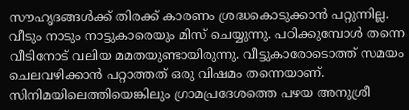സൗഹൃദങ്ങള്‍ക്ക് തിരക്ക് കാരണം ശ്രദ്ധകൊടുക്കാന്‍ പറ്റുന്നില്ല. വീടും നാടും നാട്ടുകാരെയും മിസ് ചെയ്യുന്നു. പഠിക്കുമ്പോള്‍ തന്നെ വീടിനോട് വലിയ മമതയുണ്ടായിരുന്നു. വീട്ടുകാരോടൊത്ത് സമയം ചെലവഴിക്കാന്‍ പറ്റാത്തത് ഒരു വിഷമം തന്നെയാണ്. സിനിമയിലെത്തിയെങ്കിലും ഗ്രാമപ്രദേശത്തെ പഴയ അനുശ്രീ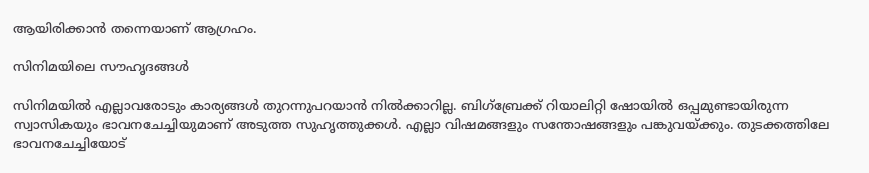ആയിരിക്കാന്‍ തന്നെയാണ് ആഗ്രഹം.

സിനിമയിലെ സൗഹൃദങ്ങള്‍

സിനിമയില്‍ എല്ലാവരോടും കാര്യങ്ങള്‍ തുറന്നുപറയാന്‍ നില്‍ക്കാറില്ല. ബിഗ്‌ബ്രേക്ക് റിയാലിറ്റി ഷോയില്‍ ഒപ്പമുണ്ടായിരുന്ന സ്വാസികയും ഭാവനചേച്ചിയുമാണ് അടുത്ത സുഹൃത്തുക്കള്‍. എല്ലാ വിഷമങ്ങളും സന്തോഷങ്ങളും പങ്കുവയ്‌ക്കും. തുടക്കത്തിലേ ഭാവനചേച്ചിയോട്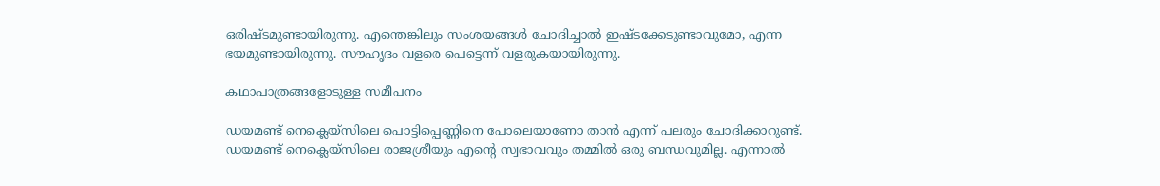ഒരിഷ്ടമുണ്ടായിരുന്നു. എന്തെങ്കിലും സംശയങ്ങള്‍ ചോദിച്ചാല്‍ ഇഷ്ടക്കേടുണ്ടാവുമോ, എന്ന ഭയമുണ്ടായിരുന്നു. സൗഹൃദം വളരെ പെട്ടെന്ന് വളരുകയായിരുന്നു.

കഥാപാത്രങ്ങളോടുള്ള സമീപനം

ഡയമണ്ട് നെക്ലെയ്‌സിലെ പൊട്ടിപ്പെണ്ണിനെ പോലെയാണോ താന്‍ എന്ന് പലരും ചോദിക്കാറുണ്ട്. ഡയമണ്ട് നെക്ലെയ്‌സിലെ രാജശ്രീയും എന്റെ സ്വഭാവവും തമ്മില്‍ ഒരു ബന്ധവുമില്ല. എന്നാല്‍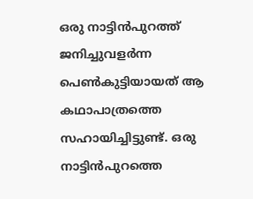ഒരു നാട്ടിന്‍പുറത്ത് ജനിച്ചുവളര്‍ന്ന പെണ്‍കുട്ടിയായത് ആ കഥാപാത്രത്തെ സഹായിച്ചിട്ടുണ്ട്. ഒരു നാട്ടിന്‍പുറത്തെ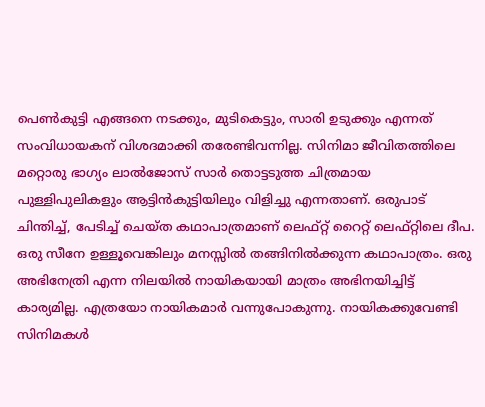പെണ്‍കുട്ടി എങ്ങനെ നടക്കും, മുടികെട്ടും, സാരി ഉടുക്കും എന്നത് സംവിധായകന് വിശദമാക്കി തരേണ്ടിവന്നില്ല. സിനിമാ ജീവിതത്തിലെ മറ്റൊരു ഭാഗ്യം ലാല്‍ജോസ് സാര്‍ തൊട്ടടുത്ത ചിത്രമായ പുള്ളിപുലികളും ആട്ടിന്‍കുട്ടിയിലും വിളിച്ചു എന്നതാണ്. ഒരുപാട് ചിന്തിച്ച്, പേടിച്ച് ചെയ്ത കഥാപാത്രമാണ് ലെഫ്റ്റ് റൈറ്റ് ലെഫ്റ്റിലെ ദീപ. ഒരു സീനേ ഉള്ളൂവെങ്കിലും മനസ്സില്‍ തങ്ങിനില്‍ക്കുന്ന കഥാപാത്രം. ഒരു അഭിനേത്രി എന്ന നിലയില്‍ നായികയായി മാത്രം അഭിനയിച്ചിട്ട് കാര്യമില്ല. എത്രയോ നായികമാര്‍ വന്നുപോകുന്നു. നായികക്കുവേണ്ടി സിനിമകള്‍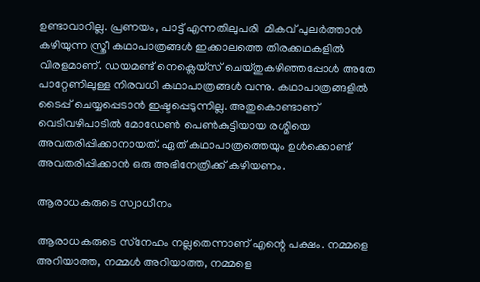ഉണ്ടാവാറില്ല. പ്രണയം, പാട്ട് എന്നതിലുപരി  മികവ് പുലര്‍ത്താന്‍ കഴിയുന്ന സ്ത്രീ കഥാപാത്രങ്ങള്‍ ഇക്കാലത്തെ തിരക്കഥകളില്‍ വിരളമാണ്. ഡയമണ്ട് നെക്ലെയ്‌സ് ചെയ്തുകഴിഞ്ഞപ്പോള്‍ അതേ പാറ്റേണിലുള്ള നിരവധി കഥാപാത്രങ്ങള്‍ വന്നു. കഥാപാത്രങ്ങളില്‍ ടൈപ്പ് ചെയ്യപ്പെടാന്‍ ഇഷ്ടപ്പെടുന്നില്ല. അതുകൊണ്ടാണ് വെടിവഴിപാടില്‍ മോഡേണ്‍ പെണ്‍കുട്ടിയായ രശ്മിയെ അവതരിപ്പിക്കാനായത്. ഏത് കഥാപാത്രത്തെയും ഉള്‍ക്കൊണ്ട് അവതരിപ്പിക്കാന്‍ ഒരു അഭിനേത്രിക്ക് കഴിയണം.

ആരാധകരുടെ സ്വാധീനം

ആരാധകരുടെ സ്‌നേഹം നല്ലതെന്നാണ് എന്റെ പക്ഷം. നമ്മളെ അറിയാത്ത, നമ്മള്‍ അറിയാത്ത, നമ്മളെ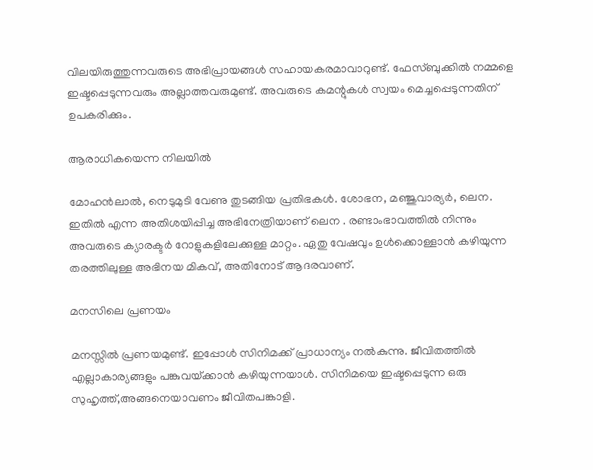വിലയിരുത്തുന്നവരുടെ അഭിപ്രായങ്ങള്‍ സഹായകരമാവാറുണ്ട്. ഫേസ്ബുക്കില്‍ നമ്മളെ ഇഷ്ടപ്പെടുന്നവരും അല്ലാത്തവരുമുണ്ട്. അവരുടെ കമന്റുകള്‍ സ്വയം മെച്ചപ്പെടുന്നതിന് ഉപകരിക്കും.

ആരാധികയെന്ന നിലയില്‍

മോഹന്‍ലാല്‍, നെടുമുടി വേണു തുടങ്ങിയ പ്രതിഭകള്‍. ശോഭന, മഞ്ജുവാര്യര്‍, ലെന. ഇതില്‍ എന്ന അതിശയിപ്പിച്ച അഭിനേത്രിയാണ് ലെന . രണ്ടാംഭാവത്തില്‍ നിന്നും അവരുടെ ക്യാരക്ടര്‍ റോളുകളിലേക്കുള്ള മാറ്റം. ഏതു വേഷവും ഉള്‍ക്കൊള്ളാന്‍ കഴിയുന്ന തരത്തിലുള്ള അഭിനയ മികവ്, അതിനോട് ആദരവാണ്.

മനസിലെ പ്രണയം

മനസ്സില്‍ പ്രണയമുണ്ട്. ഇപ്പോള്‍ സിനിമക്ക് പ്രാധാന്യം നല്‍കുന്നു. ജീവിതത്തില്‍ എല്ലാകാര്യങ്ങളും പങ്കുവയ്‌ക്കാന്‍ കഴിയുന്നയാള്‍. സിനിമയെ ഇഷ്ടപ്പെടുന്ന ഒരു സുഹൃത്ത്,അങ്ങനെയാവണം ജീവിതപങ്കാളി.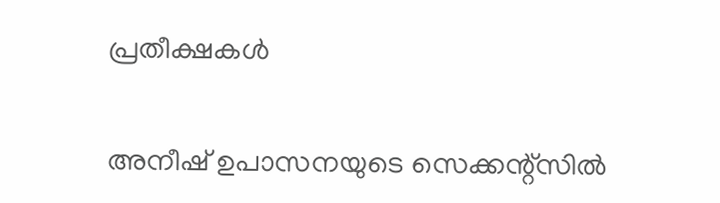പ്രതീക്ഷകള്‍

അനീഷ് ഉപാസനയുടെ സെക്കന്റ്‌സില്‍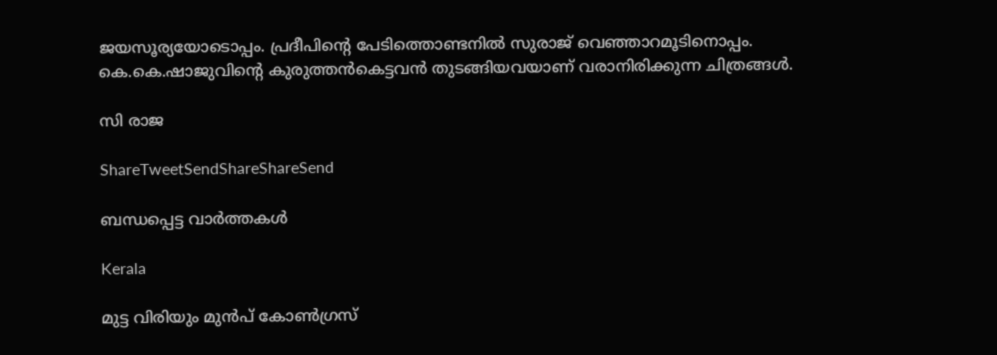ജയസൂര്യയോടൊപ്പം. പ്രദീപിന്റെ പേടിത്തൊണ്ടനില്‍ സുരാജ് വെഞ്ഞാറമൂടിനൊപ്പം. കെ.കെ.ഷാജുവിന്റെ കുരുത്തന്‍കെട്ടവന്‍ തുടങ്ങിയവയാണ് വരാനിരിക്കുന്ന ചിത്രങ്ങള്‍.

സി രാജ

ShareTweetSendShareShareSend

ബന്ധപ്പെട്ട വാര്‍ത്തകള്‍

Kerala

മുട്ട വിരിയും മുന്‍പ് കോണ്‍ഗ്രസ്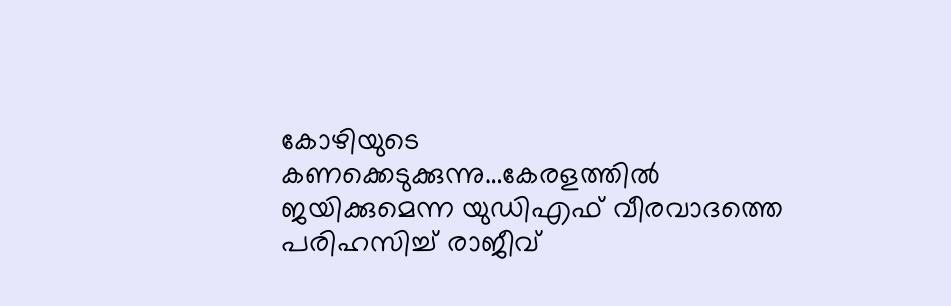കോഴിയുടെ കണക്കെടുക്കുന്നു…കേരളത്തില്‍ ജയിക്കുമെന്ന യുഡിഎഫ് വീരവാദത്തെ പരിഹസിച്ച് രാജീവ്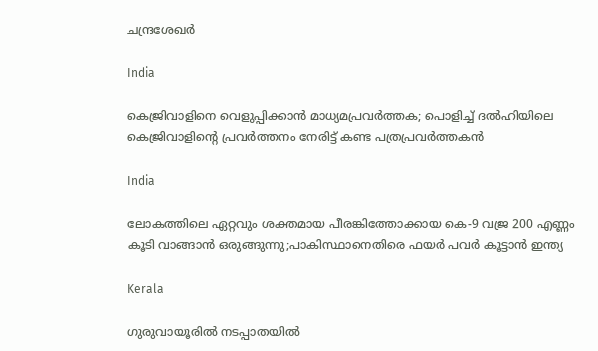ചന്ദ്രശേഖര്‍

India

കെജ്രിവാളിനെ വെളുപ്പിക്കാന്‍ മാധ്യമപ്രവര്‍ത്തക; പൊളിച്ച് ദല്‍ഹിയിലെ കെജ്രിവാളിന്റെ പ്രവര്‍ത്തനം നേരിട്ട് കണ്ട പത്രപ്രവര്‍ത്തകന്‍

India

ലോകത്തിലെ ഏറ്റവും ശക്തമായ പീരങ്കിത്തോക്കായ കെ-9 വജ്ര 200 എണ്ണം കൂടി വാങ്ങാന്‍ ഒരുങ്ങുന്നു;പാകിസ്ഥാനെതിരെ ഫയര്‍ പവര്‍ കൂട്ടാന്‍ ഇന്ത്യ

Kerala

ഗുരുവായൂരില്‍ നടപ്പാതയില്‍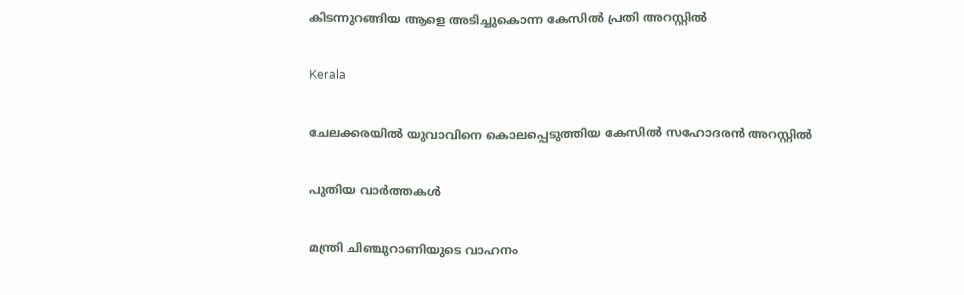കിടന്നുറങ്ങിയ ആളെ അടിച്ചുകൊന്ന കേസില്‍ പ്രതി അറസ്റ്റില്‍

Kerala

ചേലക്കരയില്‍ യുവാവിനെ കൊലപ്പെടുത്തിയ കേസില്‍ സഹോദരന്‍ അറസ്റ്റില്‍

പുതിയ വാര്‍ത്തകള്‍

മന്ത്രി ചിഞ്ചുറാണിയുടെ വാഹനം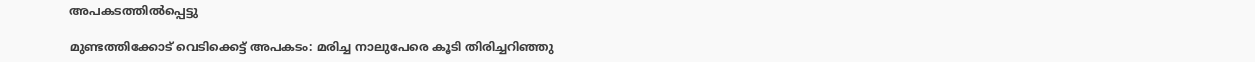അപകടത്തില്‍പ്പെട്ടു

മുണ്ടത്തിക്കോട് വെടിക്കെട്ട് അപകടം: മരിച്ച നാലുപേരെ കൂടി തിരിച്ചറിഞ്ഞു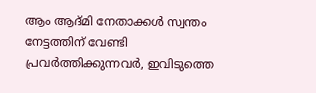ആം ആദ്മി നേതാക്കള്‍ സ്വന്തം നേട്ടത്തിന് വേണ്ടി പ്രവര്‍ത്തിക്കുന്നവര്‍, ഇവിടുത്തെ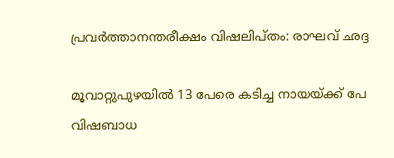പ്രവര്‍ത്താനന്തരീക്ഷം വിഷലിപ്തം: രാഘവ് ഛദ്ദ

മൂവാറ്റുപുഴയില്‍ 13 പേരെ കടിച്ച നായയ്‌ക്ക് പേ വിഷബാധ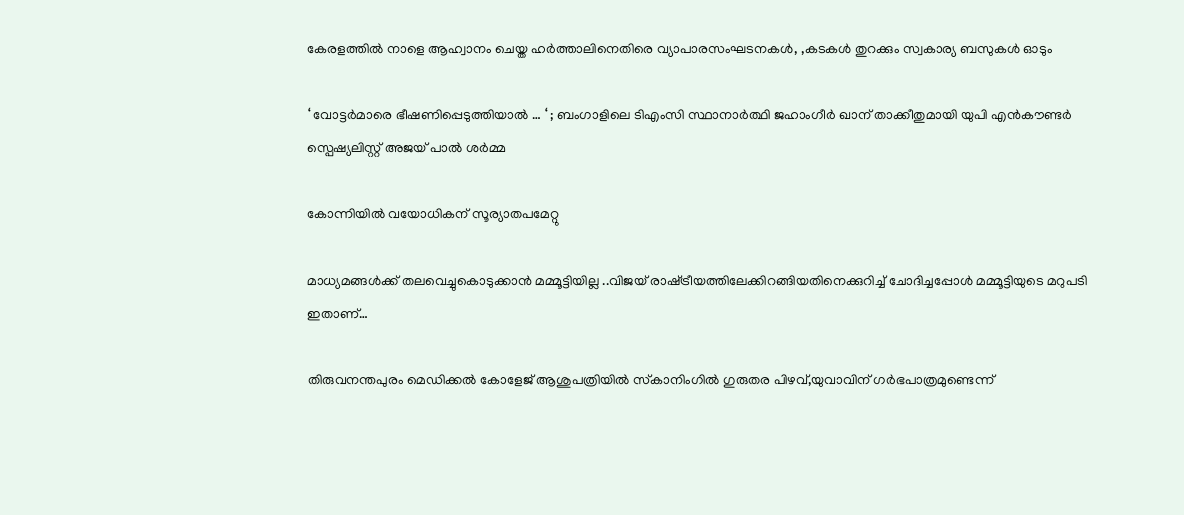കേരളത്തില്‍ നാളെ ആഹ്വാനം ചെയ്ത ഹര്‍ത്താലിനെതിരെ വ്യാപാരസംഘടനകള്‍, ,കടകള്‍ തുറക്കും സ്വകാര്യ ബസുകള്‍ ഓടും

‘ വോട്ടർമാരെ ഭീഷണിപ്പെടുത്തിയാൽ … ‘ ; ബംഗാളിലെ ടിഎംസി സ്ഥാനാർത്ഥി ജഹാംഗീർ ഖാന് താക്കീതുമായി യുപി എൻകൗണ്ടർ സ്പെഷ്യലിസ്റ്റ് അജയ് പാൽ ശർമ്മ

കോന്നിയില്‍ വയോധികന് സൂര്യാതപമേറ്റു

മാധ്യമങ്ങള്‍ക്ക് തലവെച്ചുകൊടുക്കാന്‍ മമ്മൂട്ടിയില്ല ..വിജയ് രാഷ്‌ട്രീയത്തിലേക്കിറങ്ങിയതിനെക്കുറിച്ച് ചോദിച്ചപ്പോള്‍ മമ്മൂട്ടിയുടെ മറുപടി ഇതാണ്…

തിരുവനന്തപുരം മെഡിക്കല്‍ കോളേജ് ആശുപത്രിയില്‍ സ്‌കാനിംഗില്‍ ഗുരുതര പിഴവ്,യുവാവിന് ഗര്‍ഭപാത്രമുണ്ടെന്ന്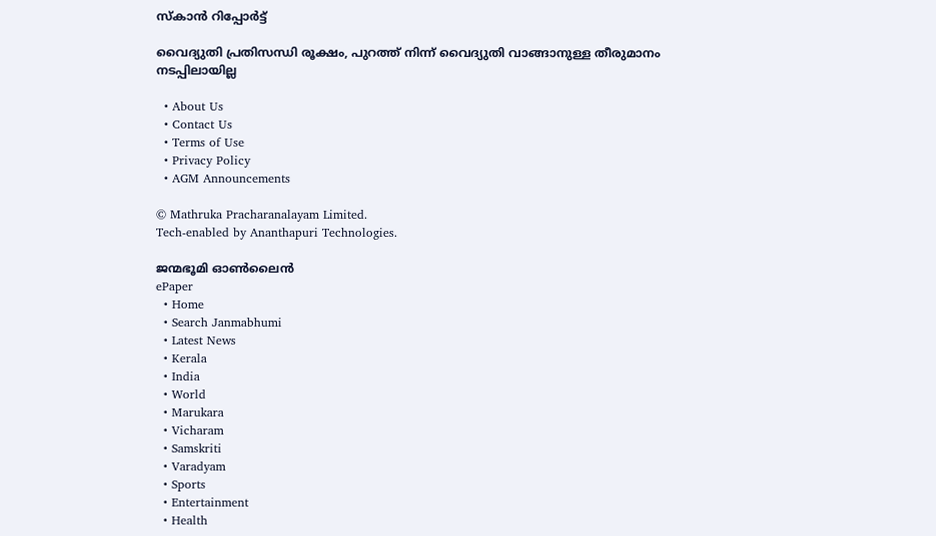സ്‌കാന്‍ റിപ്പോര്‍ട്ട്

വൈദ്യുതി പ്രതിസന്ധി രൂക്ഷം, പുറത്ത് നിന്ന് വൈദ്യുതി വാങ്ങാനുള്ള തീരുമാനം നടപ്പിലായില്ല

  • About Us
  • Contact Us
  • Terms of Use
  • Privacy Policy
  • AGM Announcements

© Mathruka Pracharanalayam Limited.
Tech-enabled by Ananthapuri Technologies.

ജന്മഭൂമി ഓണ്‍ലൈന്‍
ePaper
  • Home
  • Search Janmabhumi
  • Latest News
  • Kerala
  • India
  • World
  • Marukara
  • Vicharam
  • Samskriti
  • Varadyam
  • Sports
  • Entertainment
  • Health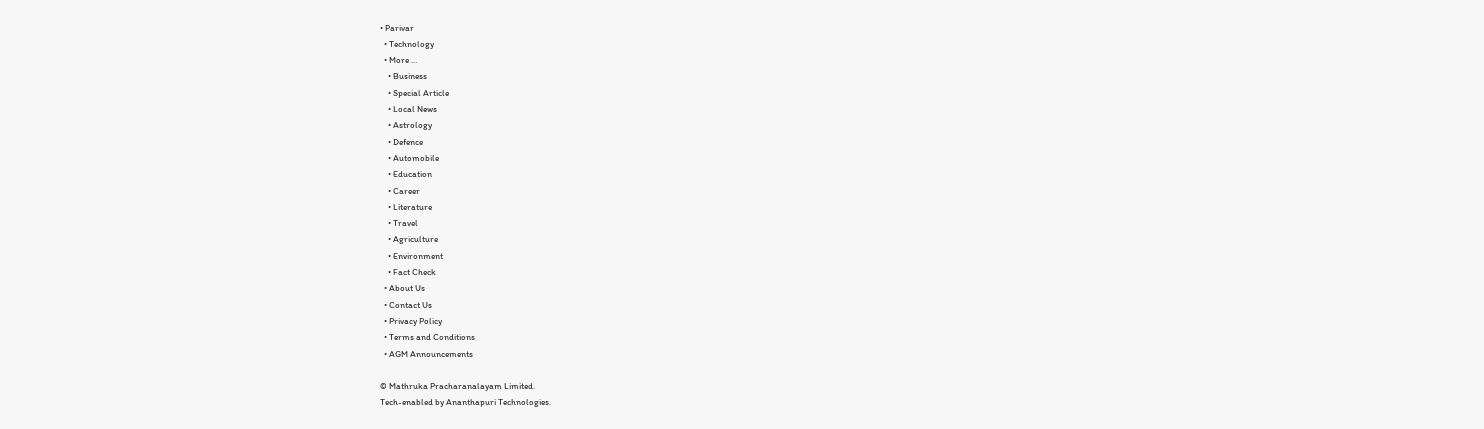• Parivar
  • Technology
  • More …
    • Business
    • Special Article
    • Local News
    • Astrology
    • Defence
    • Automobile
    • Education
    • Career
    • Literature
    • Travel
    • Agriculture
    • Environment
    • Fact Check
  • About Us
  • Contact Us
  • Privacy Policy
  • Terms and Conditions
  • AGM Announcements

© Mathruka Pracharanalayam Limited.
Tech-enabled by Ananthapuri Technologies.